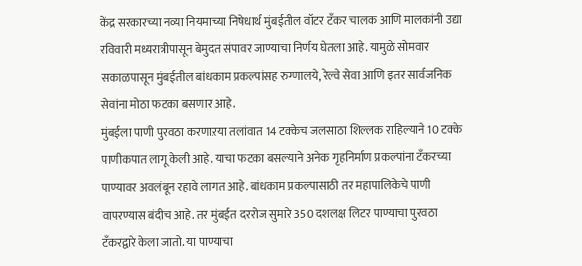केंद्र सरकारच्या नव्या नियमाच्या निषेधार्थ मुंबईतील वॉटर टँकर चालक आणि मालकांनी उद्या रविवारी मध्यरात्रीपासून बेमुदत संपावर जाण्याचा निर्णय घेतला आहे. यामुळे सोमवार सकाळपासून मुंबईतील बांधकाम प्रकल्पांसह रुग्णालये, रेल्वे सेवा आणि इतर सार्वजनिक सेवांना मोठा फटका बसणार आहे.
मुंबईला पाणी पुरवठा करणाऱया तलांवात 14 टक्केच जलसाठा शिल्लक राहिल्याने 10 टक्के पाणीकपात लागू केली आहे. याचा फटका बसल्याने अनेक गृहनिर्माण प्रकल्पांना टँकरच्या पाण्यावर अवलंबून रहावे लागत आहे. बांधकाम प्रकल्पासाठी तर महापालिकेचे पाणी वापरण्यास बंदीच आहे. तर मुंबईत दररोज सुमारे 350 दशलक्ष लिटर पाण्याचा पुरवठा टँकरद्वारे केला जातो. या पाण्याचा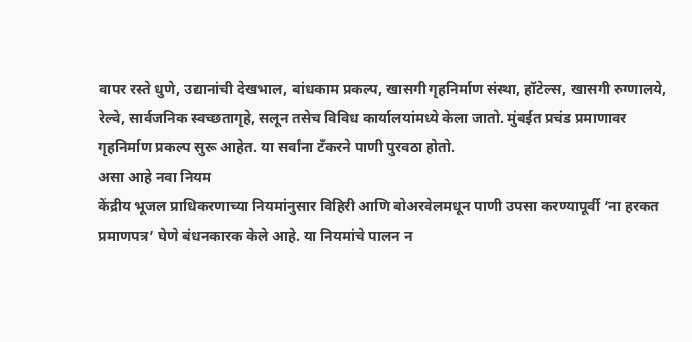वापर रस्ते धुणे, उद्यानांची देखभाल, बांधकाम प्रकल्प, खासगी गृहनिर्माण संस्था, हॉटेल्स, खासगी रुग्णालये, रेल्वे, सार्वजनिक स्वच्छतागृहे, सलून तसेच विविध कार्यालयांमध्ये केला जातो. मुंबईत प्रचंड प्रमाणावर गृहनिर्माण प्रकल्प सुरू आहेत. या सर्वांना टँकरने पाणी पुरवठा होतो.
असा आहे नवा नियम
केंद्रीय भूजल प्राधिकरणाच्या नियमांनुसार विहिरी आणि बोअरवेलमधून पाणी उपसा करण्यापूर्वी ‘ना हरकत प्रमाणपत्र’ घेणे बंधनकारक केले आहे. या नियमांचे पालन न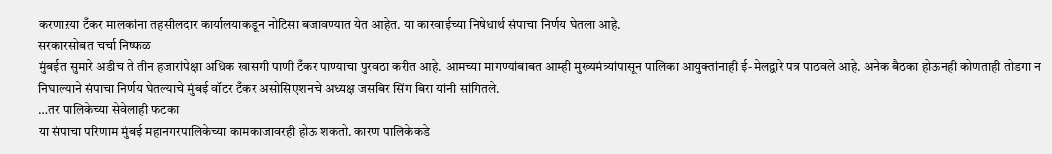करणाऱया टँकर मालकांना तहसीलदार कार्यालयाकडून नोटिसा बजावण्यात येत आहेत. या कारवाईच्या निषेधार्थ संपाचा निर्णय घेतला आहे.
सरकारसोबत चर्चा निष्फळ
मुंबईत सुमारे अडीच ते तीन हजारांपेक्षा अधिक खासगी पाणी टँकर पाण्याचा पुरवठा करीत आहे. आमच्या मागण्यांबाबत आम्ही मुख्यमंत्र्यांपासून पालिका आयुक्तांनाही ई-मेलद्वारे पत्र पाठवले आहे. अनेक बैठका होऊनही कोणताही तोडगा न निघाल्याने संपाचा निर्णय घेतल्याचे मुंबई वॉटर टँकर असोसिएशनचे अध्यक्ष जसबिर सिंग बिरा यांनी सांगितले.
…तर पालिकेच्या सेवेलाही फटका
या संपाचा परिणाम मुंबई महानगरपालिकेच्या कामकाजावरही होऊ शकतो. कारण पालिकेकडे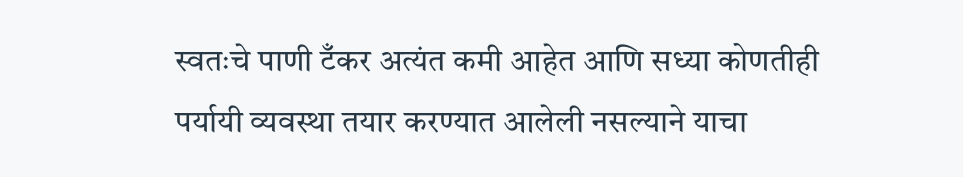स्वतःचे पाणी टँकर अत्यंत कमी आहेत आणि सध्या कोणतीही पर्यायी व्यवस्था तयार करण्यात आलेली नसल्याने याचा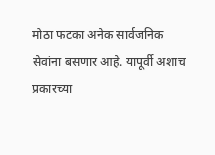मोठा फटका अनेक सार्वजनिक सेवांना बसणार आहे. यापूर्वी अशाच प्रकारच्या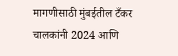मागणीसाठी मुंबईतील टँकर चालकांनी 2024 आणि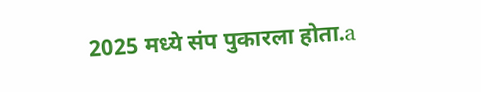2025 मध्ये संप पुकारला होता.a